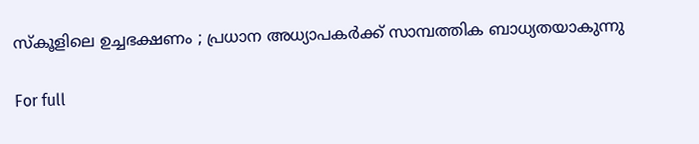സ്കൂളിലെ ഉച്ചഭക്ഷണം ; പ്രധാന അധ്യാപകർക്ക് സാമ്പത്തിക ബാധ്യതയാകുന്നു

For full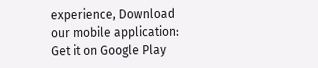experience, Download our mobile application:
Get it on Google Play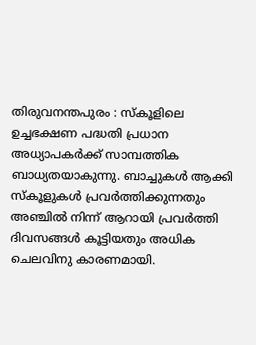തിരുവനന്തപുരം : സ്കൂളിലെ ഉച്ചഭക്ഷണ പദ്ധതി പ്രധാന അധ്യാപകർക്ക് സാമ്പത്തിക ബാധ്യതയാകുന്നു. ബാച്ചുകൾ ആക്കി സ്കൂളുകൾ പ്രവർത്തിക്കുന്നതും അഞ്ചിൽ നിന്ന് ആറായി പ്രവർത്തി ദിവസങ്ങൾ കൂട്ടിയതും അധിക ചെലവിനു കാരണമായി.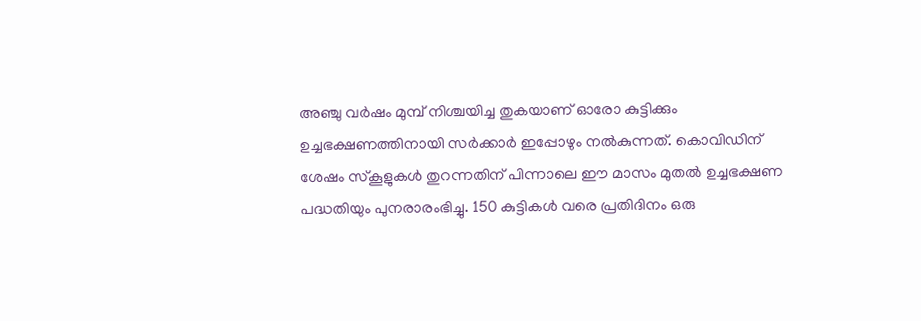അഞ്ചു വർഷം മുമ്പ് നിശ്ചയിച്ച തുകയാണ് ഓരോ കുട്ടിക്കും ഉച്ചഭക്ഷണത്തിനായി സർക്കാർ ഇപ്പോഴും നൽകുന്നത്. കൊവിഡിന് ശേഷം സ്കൂളുകൾ തുറന്നതിന് പിന്നാലെ ഈ മാസം മുതൽ ഉച്ചഭക്ഷണ പദ്ധതിയും പുനരാരംഭിച്ചു. 150 കുട്ടികൾ വരെ പ്രതിദിനം ഒരു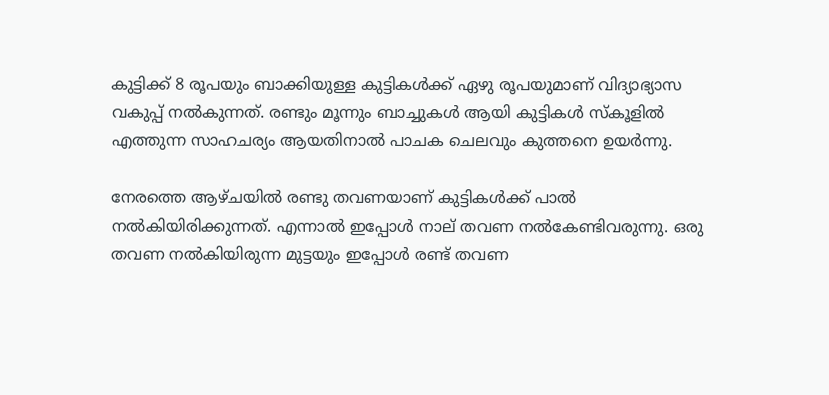കുട്ടിക്ക് 8 രൂപയും ബാക്കിയുള്ള കുട്ടികൾക്ക് ഏഴു രൂപയുമാണ് വിദ്യാഭ്യാസ വകുപ്പ് നൽകുന്നത്. രണ്ടും മൂന്നും ബാച്ചുകൾ ആയി കുട്ടികൾ സ്കൂളിൽ എത്തുന്ന സാഹചര്യം ആയതിനാൽ പാചക ചെലവും കുത്തനെ ഉയർന്നു.

നേരത്തെ ആഴ്ചയിൽ രണ്ടു തവണയാണ് കുട്ടികൾക്ക് പാൽ നൽകിയിരിക്കുന്നത്. എന്നാൽ ഇപ്പോൾ നാല് തവണ നൽകേണ്ടിവരുന്നു. ഒരു തവണ നൽകിയിരുന്ന മുട്ടയും ഇപ്പോൾ രണ്ട് തവണ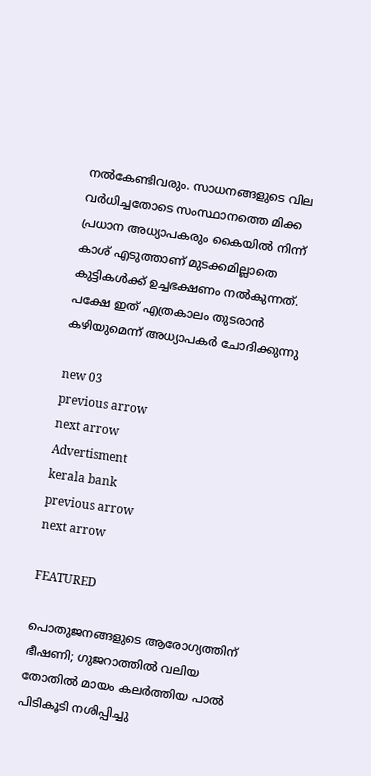നൽകേണ്ടിവരും. സാധനങ്ങളുടെ വില വർധിച്ചതോടെ സംസ്ഥാനത്തെ മിക്ക പ്രധാന അധ്യാപകരും കൈയിൽ നിന്ന് കാശ് എടുത്താണ് മുടക്കമില്ലാതെ കുട്ടികൾക്ക് ഉച്ചഭക്ഷണം നൽകുന്നത്. പക്ഷേ ഇത് എത്രകാലം തുടരാൻ കഴിയുമെന്ന് അധ്യാപകർ ചോദിക്കുന്നു

new 03
previous arrow
next arrow
Advertisment
kerala bank
previous arrow
next arrow

FEATURED

പൊതുജനങ്ങളുടെ ആരോഗ്യത്തിന് ഭീഷണി; ഗുജറാത്തിൽ വലിയ തോതിൽ മായം കലർത്തിയ പാൽ പിടികൂടി നശിപ്പിച്ചു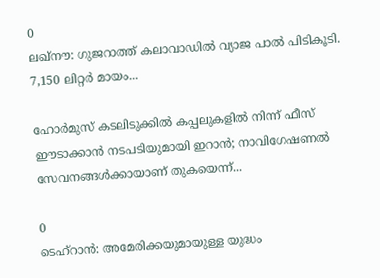0
ലഖ്‌നൗ: ഗുജറാത്ത് കലാവാഡില്‍ വ്യാജ പാല്‍ പിടികൂടി. 7,150 ലിറ്റര്‍ മായം...

ഹോർമുസ് കടലിടുക്കിൽ കപ്പലുകളിൽ നിന്ന് ഫീസ് ഈടാക്കാൻ നടപടിയുമായി ഇറാൻ; നാവിഗേഷണൽ സേവനങ്ങൾക്കായാണ് തുകയെന്ന്...

0
ടെഹ്റാൻ: അമേരിക്കയുമായുള്ള യുദ്ധം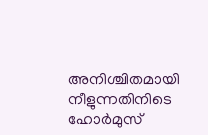അനിശ്ചിതമായി നീളുന്നതിനിടെ ഹോർമുസ്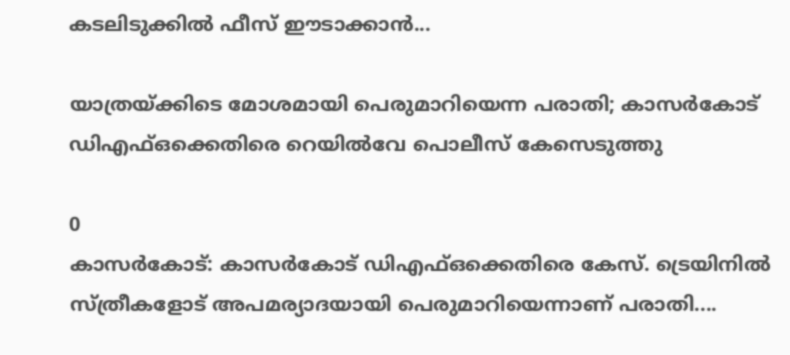കടലിടുക്കിൽ ഫീസ് ഈടാക്കാൻ...

യാത്രയ്ക്കിടെ മോശമായി പെരുമാറിയെന്ന പരാതി; കാസർകോട് ഡിഎഫ്ഒക്കെതിരെ റെയിൽവേ പൊലീസ് കേസെടുത്തു

0
കാസര്‍കോട്: കാസര്‍കോട് ഡിഎഫ്ഒക്കെതിരെ കേസ്. ട്രെയിനില്‍ സ്ത്രീകളോട് അപമര്യാദയായി പെരുമാറിയെന്നാണ് പരാതി....